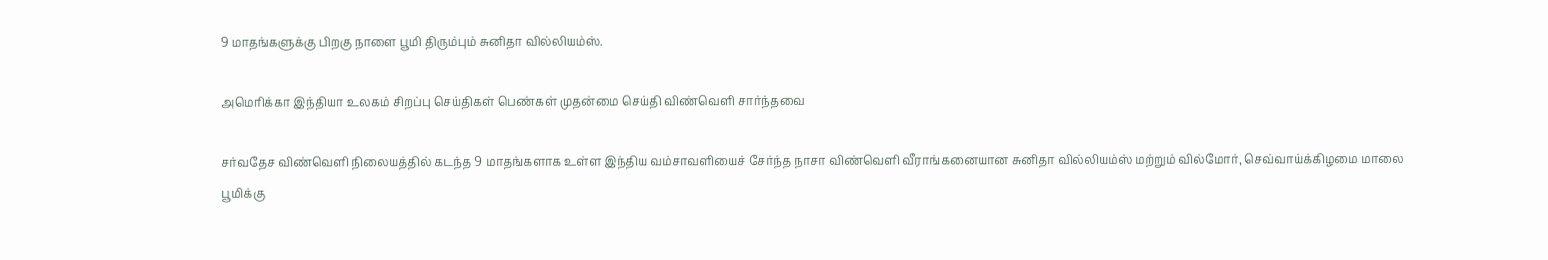9 மாதங்களுக்கு பிறகு நாளை பூமி திரும்பும் சுனிதா வில்லியம்ஸ்.

அமெரிக்கா இந்தியா உலகம் சிறப்பு செய்திகள் பெண்கள் முதன்மை செய்தி விண்வெளி சார்ந்தவை

சர்வதேச விண்வெளி நிலையத்தில் கடந்த 9 மாதங்களாக உள்ள இந்திய வம்சாவளியைச் சேர்ந்த நாசா விண்வெளி வீராங்கனையான சுனிதா வில்லியம்ஸ் மற்றும் வில்மோர், செவ்வாய்க்கிழமை மாலை பூமிக்கு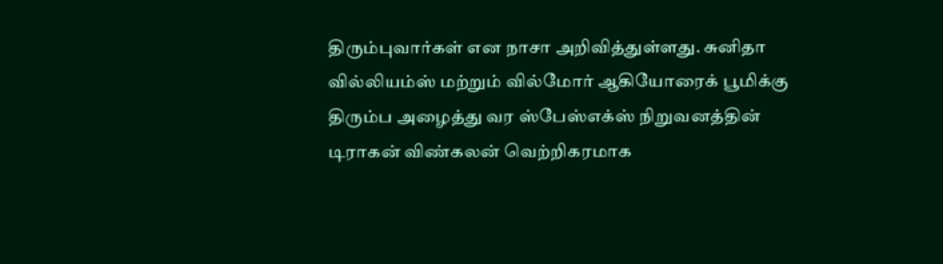திரும்புவார்கள் என நாசா அறிவித்துள்ளது. சுனிதா வில்லியம்ஸ் மற்றும் வில்மோர் ஆகியோரைக் பூமிக்கு திரும்ப அழைத்து வர ஸ்பேஸ்எக்ஸ் நிறுவனத்தின் டிராகன் விண்கலன் வெற்றிகரமாக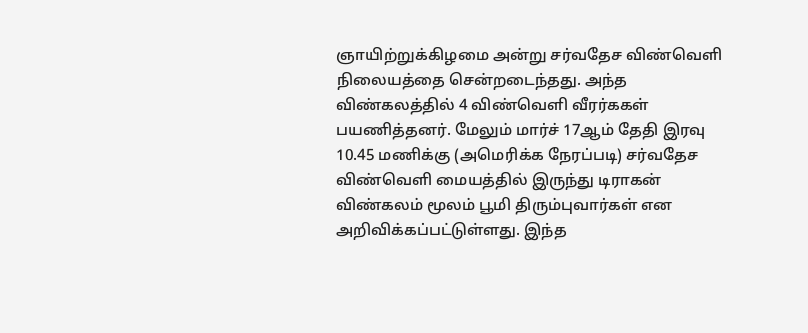ஞாயிற்றுக்கிழமை அன்று சர்வதேச விண்வெளி நிலையத்தை சென்றடைந்தது. அந்த விண்கலத்தில் 4 விண்வெளி வீரர்ககள் பயணித்தனர். மேலும் மார்ச் 17ஆம் தேதி இரவு 10.45 மணிக்கு (அமெரிக்க நேரப்படி) சர்வதேச விண்வெளி மையத்தில் இருந்து டிராகன் விண்கலம் மூலம் பூமி திரும்புவார்கள் என அறிவிக்கப்பட்டுள்ளது. இந்த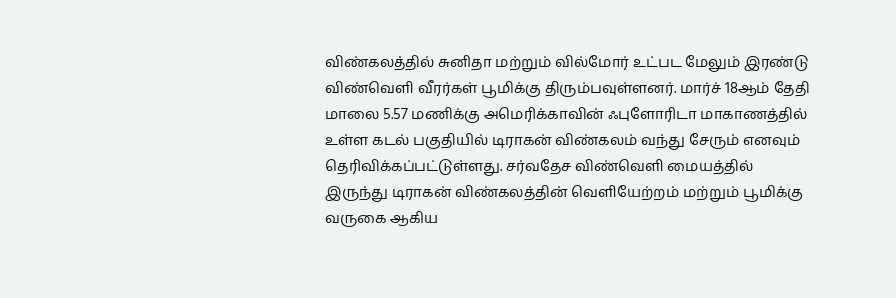விண்கலத்தில் சுனிதா மற்றும் வில்மோர் உட்பட மேலும் இரண்டு விண்வெளி வீரர்கள் பூமிக்கு திரும்பவுள்ளனர். மார்ச் 18ஆம் தேதி மாலை 5.57 மணிக்கு அமெரிக்காவின் ஃபுளோரிடா மாகாணத்தில் உள்ள கடல் பகுதியில் டிராகன் விண்கலம் வந்து சேரும் எனவும் தெரிவிக்கப்பட்டுள்ளது. சர்வதேச விண்வெளி மையத்தில் இருந்து டிராகன் விண்கலத்தின் வெளியேற்றம் மற்றும் பூமிக்கு வருகை ஆகிய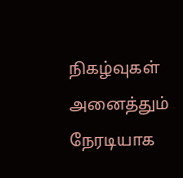நிகழ்வுகள் அனைத்தும் நேரடியாக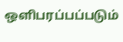ஒளிபரப்பப்படும்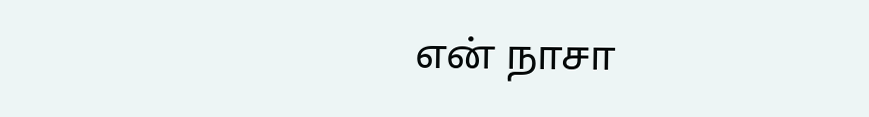என் நாசா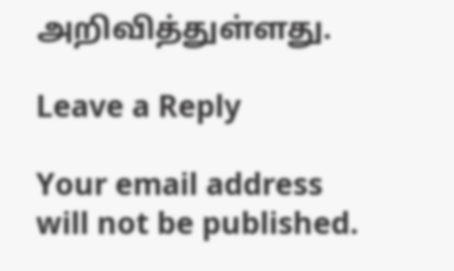அறிவித்துள்ளது.

Leave a Reply

Your email address will not be published.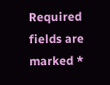Required fields are marked *